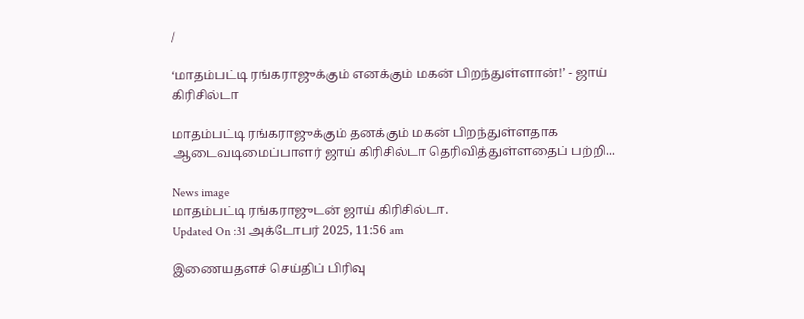/

‘மாதம்பட்டி ரங்கராஜுக்கும் எனக்கும் மகன் பிறந்துள்ளான்!’ - ஜாய் கிரிசில்டா

மாதம்பட்டி ரங்கராஜுக்கும் தனக்கும் மகன் பிறந்துள்ளதாக ஆடைவடிமைப்பாளர் ஜாய் கிரிசில்டா தெரிவித்துள்ளதைப் பற்றி...

News image
மாதம்பட்டி ரங்கராஜுடன் ஜாய் கிரிசில்டா.
Updated On :31 அக்டோபர் 2025, 11:56 am

இணையதளச் செய்திப் பிரிவு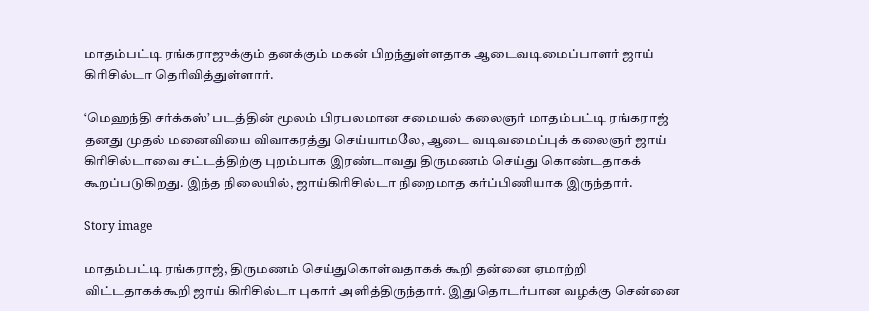மாதம்பட்டி ரங்கராஜுக்கும் தனக்கும் மகன் பிறந்துள்ளதாக ஆடைவடிமைப்பாளர் ஜாய் கிரிசில்டா தெரிவித்துள்ளார்.

‘மெஹந்தி சர்க்கஸ்’ படத்தின் மூலம் பிரபலமான சமையல் கலைஞர் மாதம்பட்டி ரங்கராஜ் தனது முதல் மனைவியை விவாகரத்து செய்யாமலே, ஆடை வடிவமைப்புக் கலைஞர் ஜாய் கிரிசில்டாவை சட்டத்திற்கு புறம்பாக இரண்டாவது திருமணம் செய்து கொண்டதாகக் கூறப்படுகிறது. இந்த நிலையில், ஜாய்கிரிசில்டா நிறைமாத கர்ப்பிணியாக இருந்தார்.

Story image

மாதம்பட்டி ரங்கராஜ், திருமணம் செய்துகொள்வதாகக் கூறி தன்னை ஏமாற்றி விட்டதாகக்கூறி ஜாய் கிரிசில்டா புகார் அளித்திருந்தார். இதுதொடர்பான வழக்கு சென்னை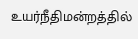உயர்நீதிமன்றத்தில்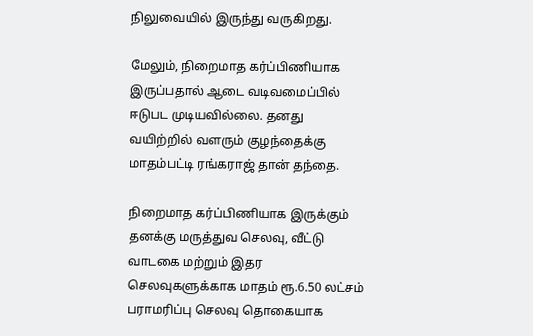நிலுவையில் இருந்து வருகிறது.

மேலும், நிறைமாத கர்ப்பிணியாக இருப்பதால் ஆடை வடிவமைப்பில் ஈடுபட முடியவில்லை. தனது வயிற்றில் வளரும் குழந்தைக்கு மாதம்பட்டி ரங்கராஜ் தான் தந்தை.

நிறைமாத கர்ப்பிணியாக இருக்கும் தனக்கு மருத்துவ செலவு, வீட்டு வாடகை மற்றும் இதர செலவுகளுக்காக மாதம் ரூ.6.50 லட்சம் பராமரிப்பு செலவு தொகையாக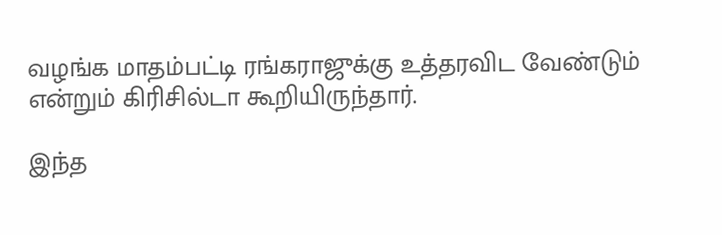வழங்க மாதம்பட்டி ரங்கராஜுக்கு உத்தரவிட வேண்டும் என்றும் கிரிசில்டா கூறியிருந்தார்.

இந்த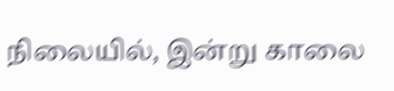நிலையில், இன்று காலை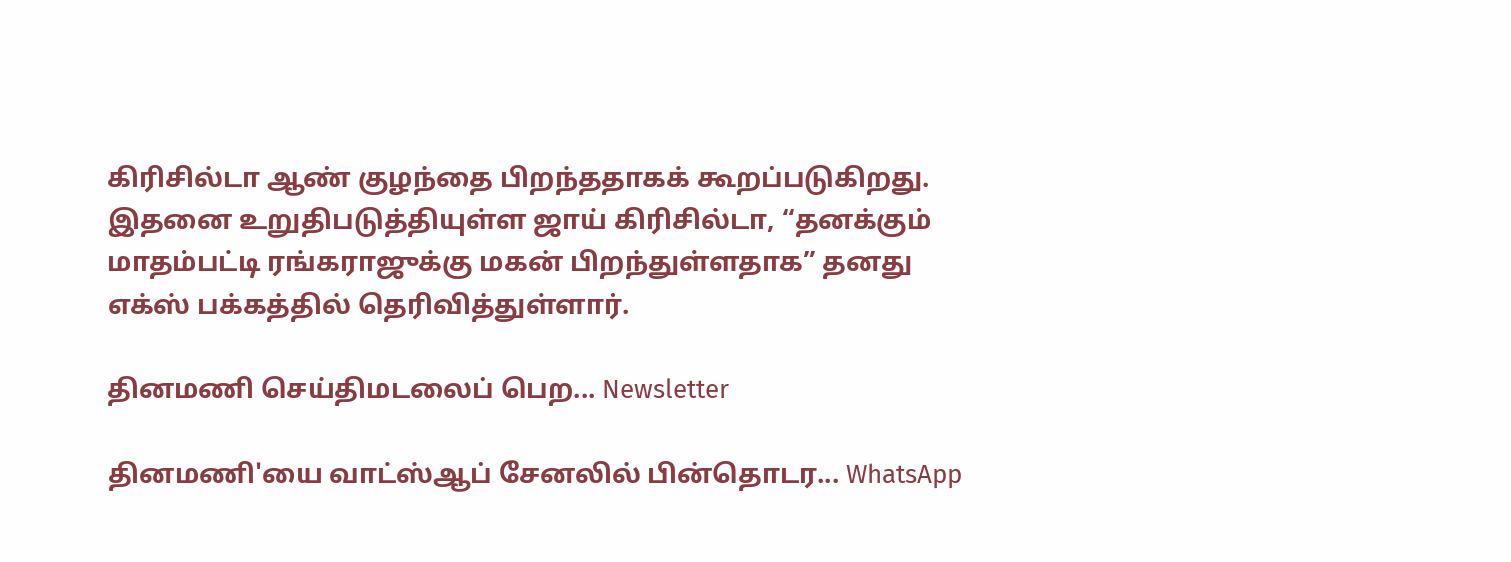கிரிசில்டா ஆண் குழந்தை பிறந்ததாகக் கூறப்படுகிறது. இதனை உறுதிபடுத்தியுள்ள ஜாய் கிரிசில்டா, “தனக்கும் மாதம்பட்டி ரங்கராஜுக்கு மகன் பிறந்துள்ளதாக” தனது எக்ஸ் பக்கத்தில் தெரிவித்துள்ளார்.

தினமணி செய்திமடலைப் பெற... Newsletter

தினமணி'யை வாட்ஸ்ஆப் சேனலில் பின்தொடர... WhatsApp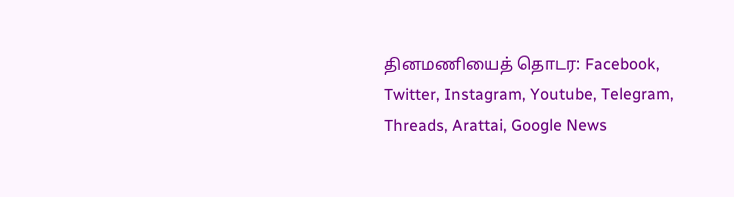தினமணியைத் தொடர: Facebook, Twitter, Instagram, Youtube, Telegram, Threads, Arattai, Google News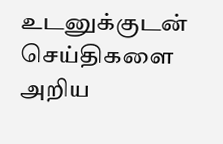உடனுக்குடன் செய்திகளை அறிய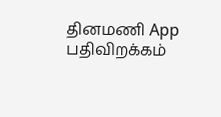தினமணி App பதிவிறக்கம்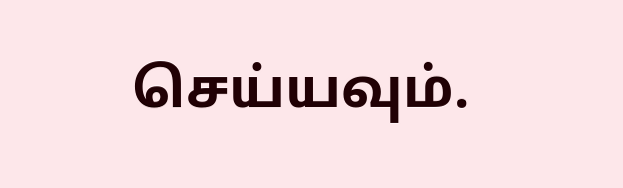செய்யவும்.